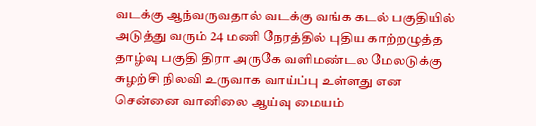வடக்கு ஆந்வருவதால் வடக்கு வங்க கடல் பகுதியில் அடுத்து வரும் 24 மணி நேரத்தில் புதிய காற்றழுத்த தாழ்வு பகுதி திரா அருகே வளிமண்டல மேலடுக்கு சுழற்சி நிலவி உருவாக வாய்ப்பு உள்ளது என சென்னை வானிலை ஆய்வு மையம்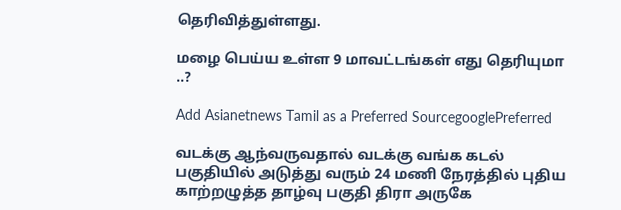தெரிவித்துள்ளது.

மழை பெய்ய உள்ள 9 மாவட்டங்கள் எது தெரியுமா ..?

Add Asianetnews Tamil as a Preferred SourcegooglePreferred

வடக்கு ஆந்வருவதால் வடக்கு வங்க கடல் பகுதியில் அடுத்து வரும் 24 மணி நேரத்தில் புதிய காற்றழுத்த தாழ்வு பகுதி திரா அருகே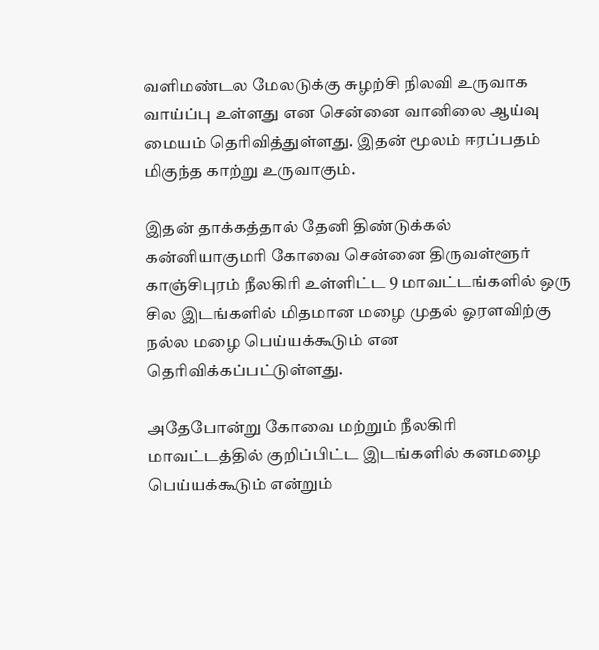வளிமண்டல மேலடுக்கு சுழற்சி நிலவி உருவாக வாய்ப்பு உள்ளது என சென்னை வானிலை ஆய்வு மையம் தெரிவித்துள்ளது. இதன் மூலம் ஈரப்பதம் மிகுந்த காற்று உருவாகும்.

இதன் தாக்கத்தால் தேனி திண்டுக்கல் கன்னியாகுமரி கோவை சென்னை திருவள்ளூர் காஞ்சிபுரம் நீலகிரி உள்ளிட்ட 9 மாவட்டங்களில் ஒரு சில இடங்களில் மிதமான மழை முதல் ஓரளவிற்கு நல்ல மழை பெய்யக்கூடும் என தெரிவிக்கப்பட்டுள்ளது.

அதேபோன்று கோவை மற்றும் நீலகிரி மாவட்டத்தில் குறிப்பிட்ட இடங்களில் கனமழை பெய்யக்கூடும் என்றும்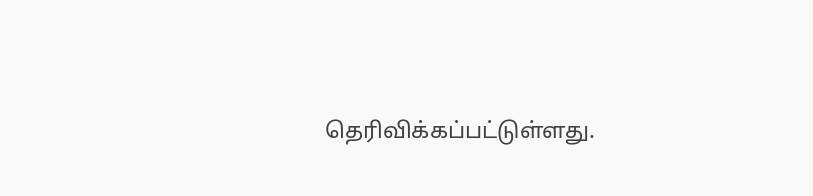தெரிவிக்கப்பட்டுள்ளது.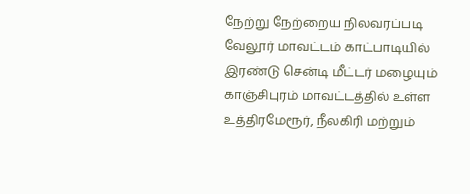நேற்று நேற்றைய நிலவரப்படி வேலூர் மாவட்டம் காட்பாடியில் இரண்டு சென்டி மீட்டர் மழையும் காஞ்சிபுரம் மாவட்டத்தில் உள்ள உத்திரமேரூர், நீலகிரி மற்றும்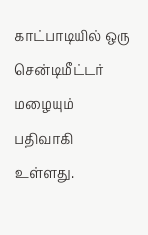காட்பாடியில் ஒரு சென்டிமீட்டர் மழையும் பதிவாகி உள்ளது.